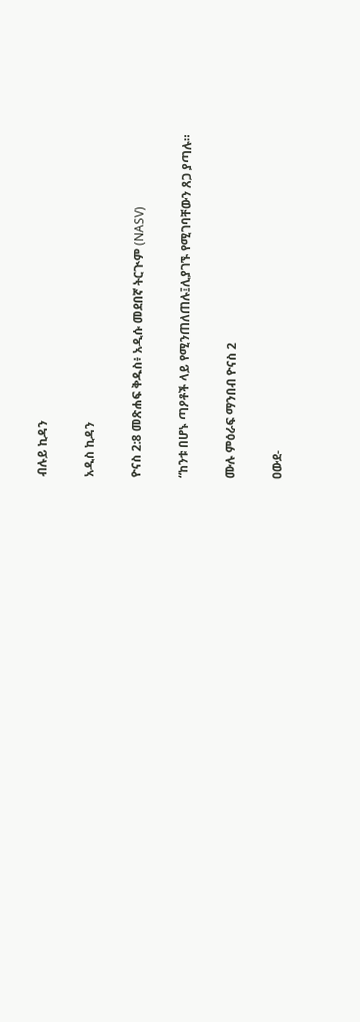ብሉይ ኪዳን

አዲስ ኪዳን

ዮናስ 2:8 መጽሐፍ ቅዱስ፥ አዲሱ መደበኛ ትርጒም (NASV)

“ከንቱ በሆኑ ጣዖቶች ላይ የሚንጠለጠሉ፤ሊያገኙ የሚገባቸውን ጸጋ ያጣሉ።

ሙሉ ምዕራፍ ማንበብ ዮናስ 2

ዐውደ-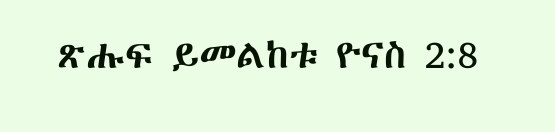ጽሑፍ ይመልከቱ ዮናስ 2:8